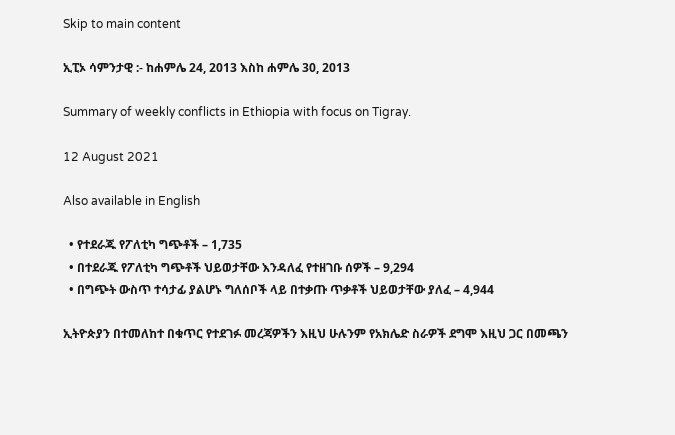Skip to main content

ኢፒኦ ሳምንታዊ :- ከሐምሌ 24, 2013 እስከ ሐምሌ 30, 2013

Summary of weekly conflicts in Ethiopia with focus on Tigray.

12 August 2021

Also available in English

  • የተደራጁ የፖለቲካ ግጭቶች – 1,735
  • በተደራጁ የፖለቲካ ግጭቶች ህይወታቸው እንዳለፈ የተዘገቡ ሰዎች – 9,294
  • በግጭት ውስጥ ተሳታፊ ያልሆኑ ግለሰቦች ላይ በተቃጡ ጥቃቶች ህይወታቸው ያለፈ – 4,944

ኢትዮጵያን በተመለከተ በቁጥር የተደገፉ መረጃዎችን እዚህ ሁሉንም የአክሌድ ስራዎች ደግሞ እዚህ ጋር በመጫን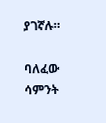ያገኛሉ።

ባለፈው ሳምንት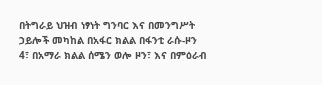በትግራይ ህዝብ ነፃነት ግንባር እና በመንግሥት ኃይሎች መካከል በአፋር ክልል በፋንቲ ራሱ-ዞን 4፣ በአማራ ክልል ሰሜን ወሎ ዞን፣ እና በምዕራብ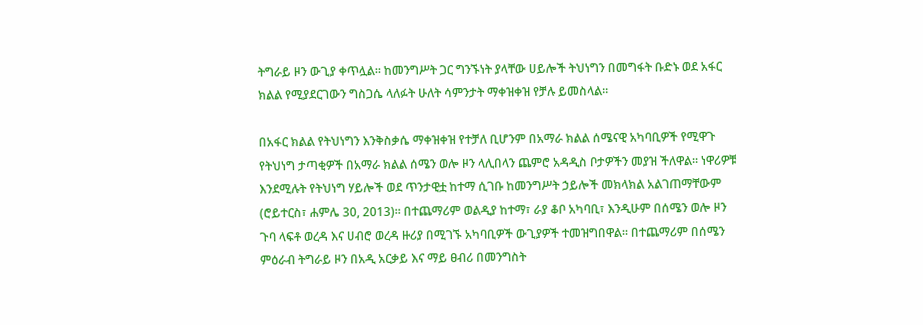ትግራይ ዞን ውጊያ ቀጥሏል። ከመንግሥት ጋር ግንኙነት ያላቸው ሀይሎች ትህነግን በመግፋት ቡድኑ ወደ አፋር ክልል የሚያደርገውን ግስጋሴ ላለፉት ሁለት ሳምንታት ማቀዝቀዝ የቻሉ ይመስላል።

በአፋር ክልል የትህነግን እንቅስቃሴ ማቀዝቀዝ የተቻለ ቢሆንም በአማራ ክልል ሰሜናዊ አካባቢዎች የሚዋጉ የትህነግ ታጣቂዎች በአማራ ክልል ሰሜን ወሎ ዞን ላሊበላን ጨምሮ አዳዲስ ቦታዎችን መያዝ ችለዋል። ነዋሪዎቹ እንደሚሉት የትህነግ ሃይሎች ወደ ጥንታዊቷ ከተማ ሲገቡ ከመንግሥት ኃይሎች መክላክል አልገጠማቸውም (ሮይተርስ፣ ሐምሌ 30, 2013)። በተጨማሪም ወልዲያ ከተማ፣ ራያ ቆቦ አካባቢ፣ እንዲሁም በሰሜን ወሎ ዞን ጉባ ላፍቶ ወረዳ እና ሀብሮ ወረዳ ዙሪያ በሚገኙ አካባቢዎች ውጊያዎች ተመዝግበዋል። በተጨማሪም በሰሜን ምዕራብ ትግራይ ዞን በአዲ አርቃይ እና ማይ ፀብሪ በመንግስት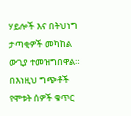ሃይሎች እና በትህነግ ታጣቂዎች መካከል ውጊያ ተመዝግበዋል። በእነዚህ ግጭቶች የሞቱት ሰዎች ቁጥር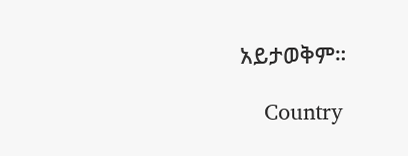አይታወቅም።

    Country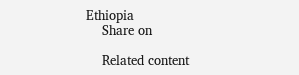Ethiopia
    Share on

    Related content